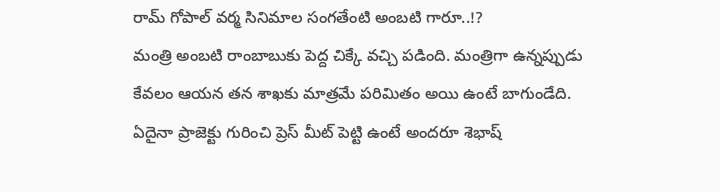రామ్ గోపాల్ వర్మ సినిమాల సంగతేంటి అంబటి గారూ..!?
మంత్రి అంబటి రాంబాబుకు పెద్ద చిక్కే వచ్చి పడింది. మంత్రిగా ఉన్నప్పుడు కేవలం ఆయన తన శాఖకు మాత్రమే పరిమితం అయి ఉంటే బాగుండేది. ఏదైనా ప్రాజెక్టు గురించి ప్రెస్ మీట్ పెట్టి ఉంటే అందరూ శెభాష్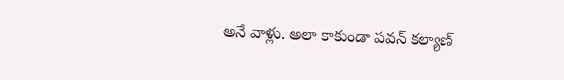అనే వాళ్లు. అలా కాకుండా పవన్ కల్యాణ్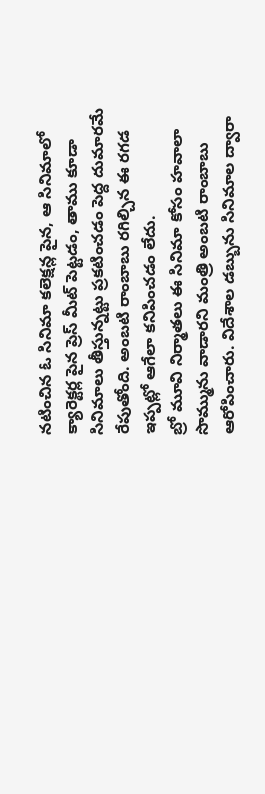నటించిన ఓ సినిమా కలెక్షన్ల పైన, ఆ సినిమాలో క్యారెక్టర్ల పైన ప్రెస్ మీట్ పెట్టడం, తాము కూడా సినిమాలు తీస్తున్నట్టు ప్రకటించడం పెద్ద దుమారమే రేపుతోంది. అంబటి రాంబాబు రగిల్చిన ఈ రగడ ఇప్పట్లో ఆగేలా కనిపించడం లేదు.
బ్రో మూవి నిర్మాతలు ఈ సినిమా కోసం హవాలా సొమ్మును వాడారని మంత్రి అంబటి రాంబాబు ఆరోపించారు. విదేశాల డబ్బును సినిమాల ద్వారా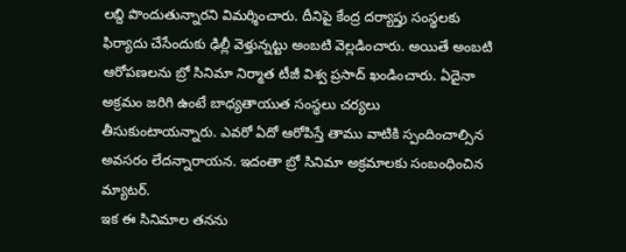లబ్ది పొందుతున్నారని విమర్శించారు. దీనిపై కేంద్ర దర్యాప్తు సంస్థలకు ఫిర్యాదు చేసేందుకు ఢిల్లీ వెళ్తున్నట్టు అంబటి వెల్లడించారు. అయితే అంబటి ఆరోపణలను బ్రో సినిమా నిర్మాత టీజీ విశ్వ ప్రసాద్ ఖండించారు. ఏదైనా అక్రమం జరిగి ఉంటే బాధ్యతాయుత సంస్థలు చర్యలు తీసుకుంటాయన్నారు. ఎవరో ఏదో ఆరోపిస్తే తాము వాటికి స్పందించాల్సిన అవసరం లేదన్నారాయన. ఇదంతా బ్రో సినిమా అక్రమాలకు సంబంధించిన మ్యాటర్.
ఇక ఈ సినిమాల తనను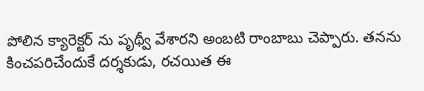పోలిన క్యారెక్టర్ ను పృథ్వీ వేశారని అంబటి రాంబాబు చెప్పారు. తనను కించపరిచేందుకే దర్శకుడు, రచయిత ఈ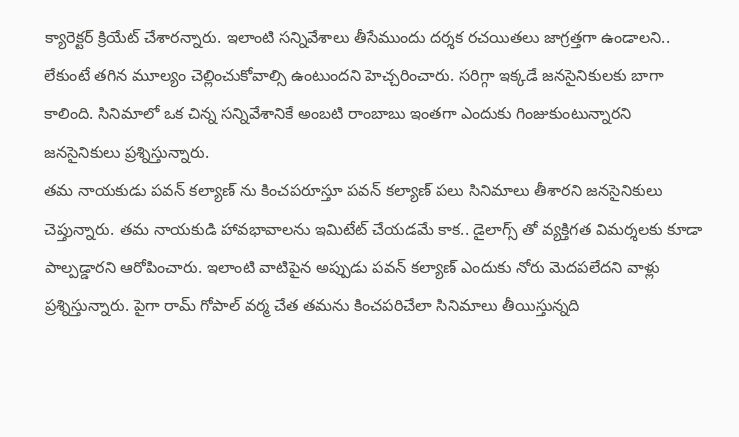క్యారెక్టర్ క్రియేట్ చేశారన్నారు. ఇలాంటి సన్నివేశాలు తీసేముందు దర్శక రచయితలు జాగ్రత్తగా ఉండాలని.. లేకుంటే తగిన మూల్యం చెల్లించుకోవాల్సి ఉంటుందని హెచ్చరించారు. సరిగ్గా ఇక్కడే జనసైనికులకు బాగా కాలింది. సినిమాలో ఒక చిన్న సన్నివేశానికే అంబటి రాంబాబు ఇంతగా ఎందుకు గింజుకుంటున్నారని జనసైనికులు ప్రశ్నిస్తున్నారు.
తమ నాయకుడు పవన్ కల్యాణ్ ను కించపరూస్తూ పవన్ కల్యాణ్ పలు సినిమాలు తీశారని జనసైనికులు చెప్తున్నారు. తమ నాయకుడి హావభావాలను ఇమిటేట్ చేయడమే కాక.. డైలాగ్స్ తో వ్యక్తిగత విమర్శలకు కూడా పాల్పడ్డారని ఆరోపించారు. ఇలాంటి వాటిపైన అప్పుడు పవన్ కల్యాణ్ ఎందుకు నోరు మెదపలేదని వాళ్లు ప్రశ్నిస్తున్నారు. పైగా రామ్ గోపాల్ వర్మ చేత తమను కించపరిచేలా సినిమాలు తీయిస్తున్నది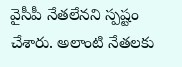వైసీపీ నేతలేనని స్పష్టం చేశారు. అలాంటి నేతలకు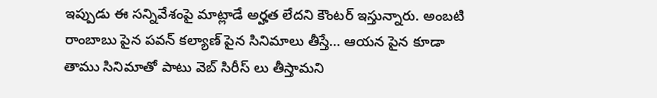ఇప్పుడు ఈ సన్నివేశంపై మాట్లాడే అర్హత లేదని కౌంటర్ ఇస్తున్నారు. అంబటి రాంబాబు పైన పవన్ కల్యాణ్ పైన సినిమాలు తీస్తే… ఆయన పైన కూడా తాము సినిమాతో పాటు వెబ్ సిరీస్ లు తీస్తామని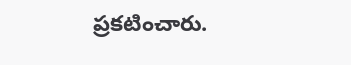ప్రకటించారు.